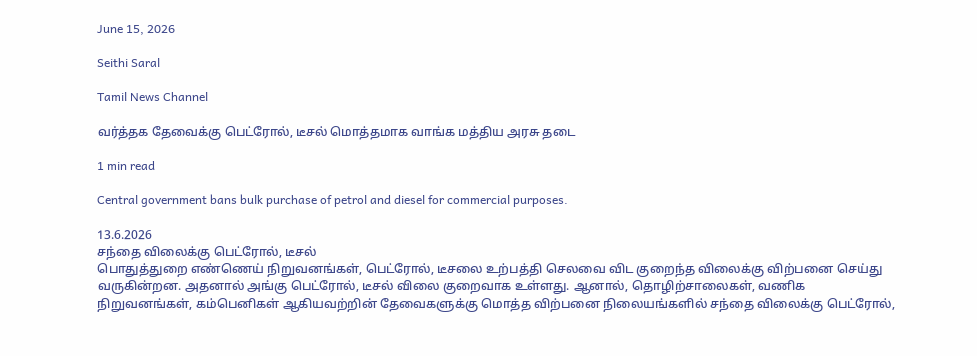June 15, 2026

Seithi Saral

Tamil News Channel

வர்த்தக தேவைக்கு பெட்ரோல், டீசல் மொத்தமாக வாங்க மத்திய அரசு தடை

1 min read

Central government bans bulk purchase of petrol and diesel for commercial purposes.

13.6.2026
சந்தை விலைக்கு பெட்ரோல், டீசல்
பொதுத்துறை எண்ணெய் நிறுவனங்கள், பெட்ரோல், டீசலை உற்பத்தி செலவை விட குறைந்த விலைக்கு விற்பனை செய்து வருகின்றன. அதனால் அங்கு பெட்ரோல், டீசல் விலை குறைவாக உள்ளது. ஆனால், தொழிற்சாலைகள், வணிக நிறுவனங்கள், கம்பெனிகள் ஆகியவற்றின் தேவைகளுக்கு மொத்த விற்பனை நிலையங்களில் சந்தை விலைக்கு பெட்ரோல்,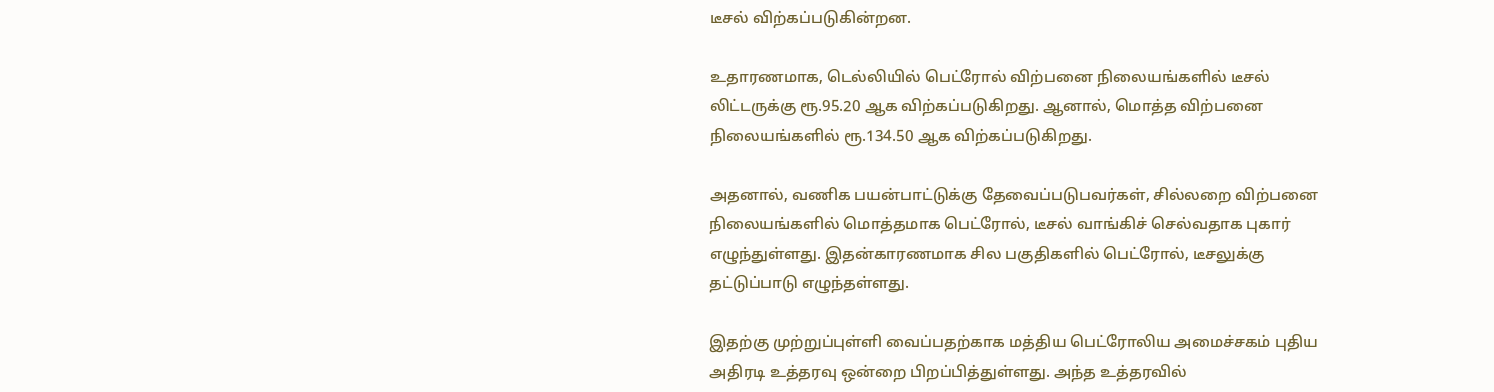டீசல் விற்கப்படுகின்றன.

உதாரணமாக, டெல்லியில் பெட்ரோல் விற்பனை நிலையங்களில் டீசல் லிட்டருக்கு ரூ.95.20 ஆக விற்கப்படுகிறது. ஆனால், மொத்த விற்பனை நிலையங்களில் ரூ.134.50 ஆக விற்கப்படுகிறது.

அதனால், வணிக பயன்பாட்டுக்கு தேவைப்படுபவர்கள், சில்லறை விற்பனை நிலையங்களில் மொத்தமாக பெட்ரோல், டீசல் வாங்கிச் செல்வதாக புகார் எழுந்துள்ளது. இதன்காரணமாக சில பகுதிகளில் பெட்ரோல், டீசலுக்கு தட்டுப்பாடு எழுந்தள்ளது.

இதற்கு முற்றுப்புள்ளி வைப்பதற்காக மத்திய பெட்ரோலிய அமைச்சகம் புதிய அதிரடி உத்தரவு ஒன்றை பிறப்பித்துள்ளது. அந்த உத்தரவில்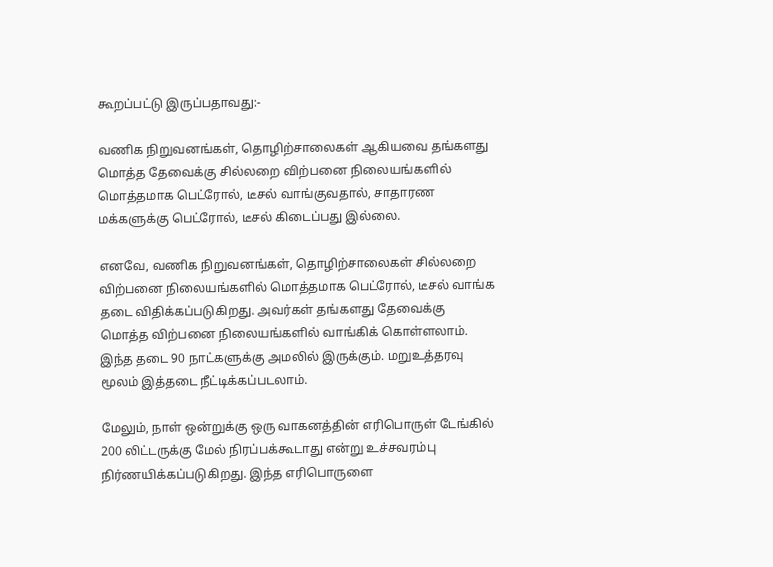கூறப்பட்டு இருப்பதாவது:-

வணிக நிறுவனங்கள், தொழிற்சாலைகள் ஆகியவை தங்களது மொத்த தேவைக்கு சில்லறை விற்பனை நிலையங்களில் மொத்தமாக பெட்ரோல், டீசல் வாங்குவதால், சாதாரண மக்களுக்கு பெட்ரோல், டீசல் கிடைப்பது இல்லை.

எனவே, வணிக நிறுவனங்கள், தொழிற்சாலைகள் சில்லறை விற்பனை நிலையங்களில் மொத்தமாக பெட்ரோல், டீசல் வாங்க தடை விதிக்கப்படுகிறது. அவர்கள் தங்களது தேவைக்கு மொத்த விற்பனை நிலையங்களில் வாங்கிக் கொள்ளலாம். இந்த தடை 90 நாட்களுக்கு அமலில் இருக்கும். மறுஉத்தரவு மூலம் இத்தடை நீட்டிக்கப்படலாம்.

மேலும், நாள் ஒன்றுக்கு ஒரு வாகனத்தின் எரிபொருள் டேங்கில் 200 லிட்டருக்கு மேல் நிரப்பக்கூடாது என்று உச்சவரம்பு நிர்ணயிக்கப்படுகிறது. இந்த எரிபொருளை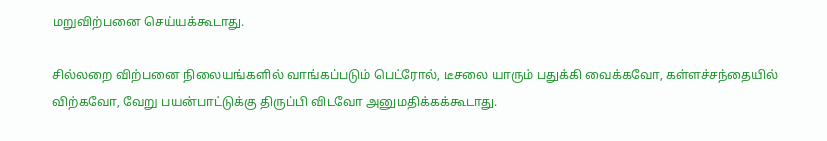மறுவிற்பனை செய்யக்கூடாது.

சில்லறை விற்பனை நிலையங்களில் வாங்கப்படும் பெட்ரோல், டீசலை யாரும் பதுக்கி வைக்கவோ, கள்ளச்சந்தையில் விற்கவோ, வேறு பயன்பாட்டுக்கு திருப்பி விடவோ அனுமதிக்கக்கூடாது.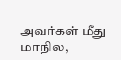அவர்கள் மீது மாநில,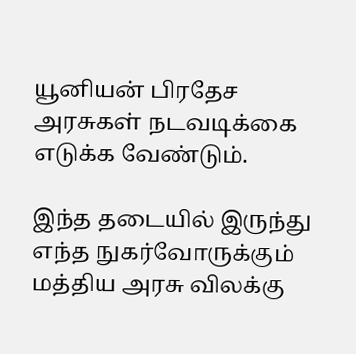யூனியன் பிரதேச அரசுகள் நடவடிக்கை எடுக்க வேண்டும்.

இந்த தடையில் இருந்து எந்த நுகர்வோருக்கும் மத்திய அரசு விலக்கு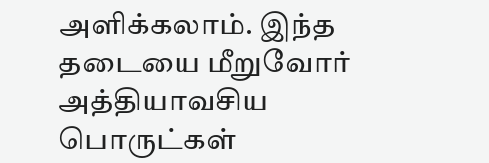அளிக்கலாம். இந்த தடையை மீறுவோர் அத்தியாவசிய பொருட்கள்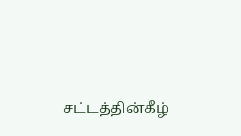சட்டத்தின்கீழ்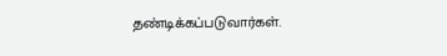தண்டிக்கப்படுவார்கள்.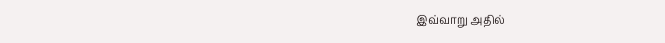இவ்வாறு அதில்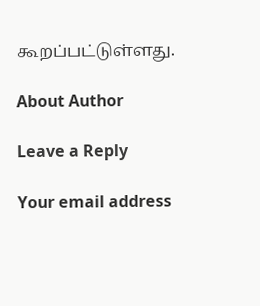கூறப்பட்டுள்ளது.

About Author

Leave a Reply

Your email address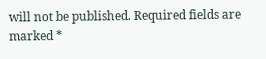will not be published. Required fields are marked *